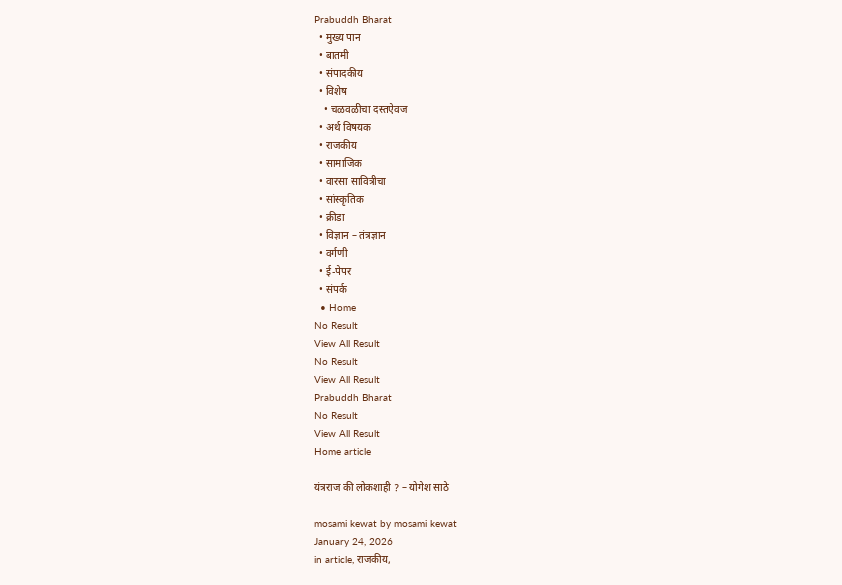Prabuddh Bharat
  • मुख्य पान
  • बातमी
  • संपादकीय
  • विशेष
    • चळवळीचा दस्तऐवज
  • अर्थ विषयक
  • राजकीय
  • सामाजिक
  • वारसा सावित्रीचा
  • सांस्कृतिक
  • क्रीडा
  • विज्ञान – तंत्रज्ञान
  • वर्गणी
  • ई-पेपर
  • संपर्क
  • Home
No Result
View All Result
No Result
View All Result
Prabuddh Bharat
No Result
View All Result
Home article

यंत्रराज की लोकशाही ? – योगेश साठे

mosami kewat by mosami kewat
January 24, 2026
in article, राजकीय,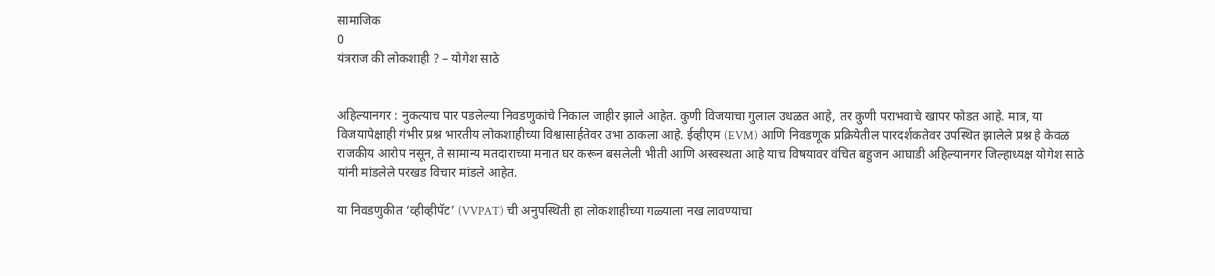सामाजिक
0
यंत्रराज की लोकशाही ? – योगेश साठे


अहिल्यानगर : नुकत्याच पार पडलेल्या निवडणुकांचे निकाल जाहीर झाले आहेत. कुणी विजयाचा गुलाल उधळत आहे, तर कुणी पराभवाचे खापर फोडत आहे. मात्र, या विजयापेक्षाही गंभीर प्रश्न भारतीय लोकशाहीच्या विश्वासार्हतेवर उभा ठाकला आहे. ईव्हीएम (EVM) आणि निवडणूक प्रक्रियेतील पारदर्शकतेवर उपस्थित झालेले प्रश्न हे केवळ राजकीय आरोप नसून, ते सामान्य मतदाराच्या मनात घर करून बसलेली भीती आणि अस्वस्थता आहे याच विषयावर वंचित बहुजन आघाडी अहिल्यानगर जिल्हाध्यक्ष योगेश साठे यांनी मांडलेले परखड विचार मांडले आहेत.

या निवडणुकीत ‘व्हीव्हीपॅट’ (VVPAT) ची अनुपस्थिती हा लोकशाहीच्या गळ्याला नख लावण्याचा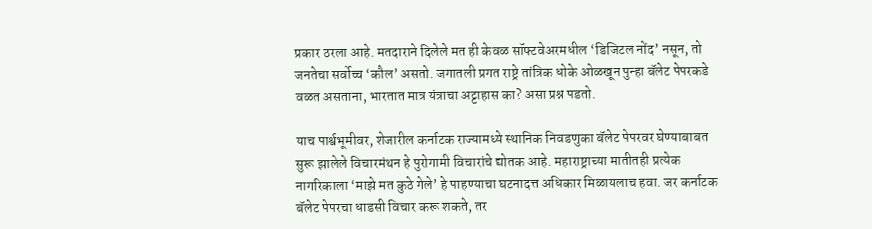प्रकार ठरला आहे. मतदाराने दिलेले मत ही केवळ सॉफ्टवेअरमधील ‘डिजिटल नोंद’ नसून, तो जनतेचा सर्वोच्च ‘कौल’ असतो. जगातली प्रगत राष्ट्रे तांत्रिक धोके ओळखून पुन्हा बॅलेट पेपरकडे वळत असताना, भारतात मात्र यंत्राचा अट्टाहास का? असा प्रश्न पडतो.

याच पार्श्वभूमीवर, शेजारील कर्नाटक राज्यामध्ये स्थानिक निवडणुका बॅलेट पेपरवर घेण्याबाबत सुरू झालेले विचारमंथन हे पुरोगामी विचारांचे द्योतक आहे. महाराष्ट्राच्या मातीतही प्रत्येक नागरिकाला ‘माझे मत कुठे गेले’ हे पाहण्याचा घटनादत्त अधिकार मिळायलाच हवा. जर कर्नाटक बॅलेट पेपरचा धाडसी विचार करू शकते, तर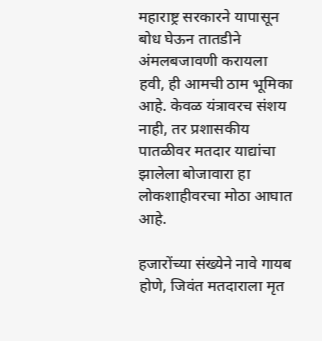महाराष्ट्र सरकारने यापासून बोध घेऊन तातडीने अंमलबजावणी करायला हवी, ही आमची ठाम भूमिका आहे. केवळ यंत्रावरच संशय नाही, तर प्रशासकीय पातळीवर मतदार याद्यांचा झालेला बोजावारा हा लोकशाहीवरचा मोठा आघात आहे.

हजारोंच्या संख्येने नावे गायब होणे, जिवंत मतदाराला मृत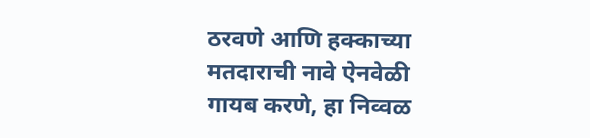ठरवणे आणि हक्काच्या मतदाराची नावे ऐनवेळी गायब करणे, हा निव्वळ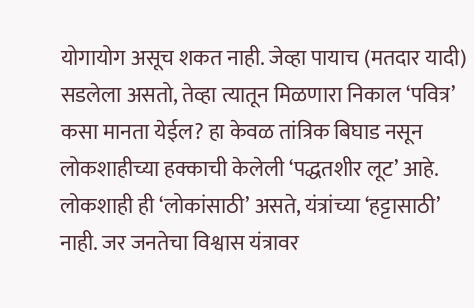योगायोग असूच शकत नाही. जेव्हा पायाच (मतदार यादी) सडलेला असतो, तेव्हा त्यातून मिळणारा निकाल ‘पवित्र’ कसा मानता येईल? हा केवळ तांत्रिक बिघाड नसून लोकशाहीच्या हक्काची केलेली ‘पद्धतशीर लूट’ आहे. लोकशाही ही ‘लोकांसाठी’ असते, यंत्रांच्या ‘हट्टासाठी’ नाही. जर जनतेचा विश्वास यंत्रावर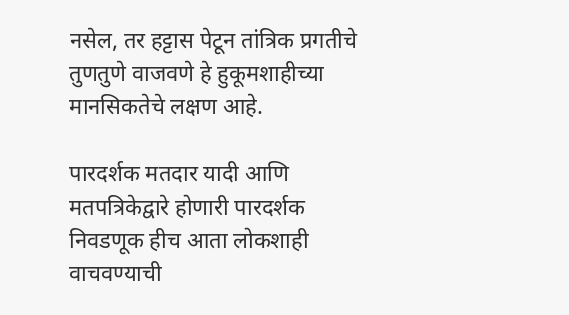नसेल, तर हट्टास पेटून तांत्रिक प्रगतीचे तुणतुणे वाजवणे हे हुकूमशाहीच्या मानसिकतेचे लक्षण आहे.

पारदर्शक मतदार यादी आणि मतपत्रिकेद्वारे होणारी पारदर्शक निवडणूक हीच आता लोकशाही वाचवण्याची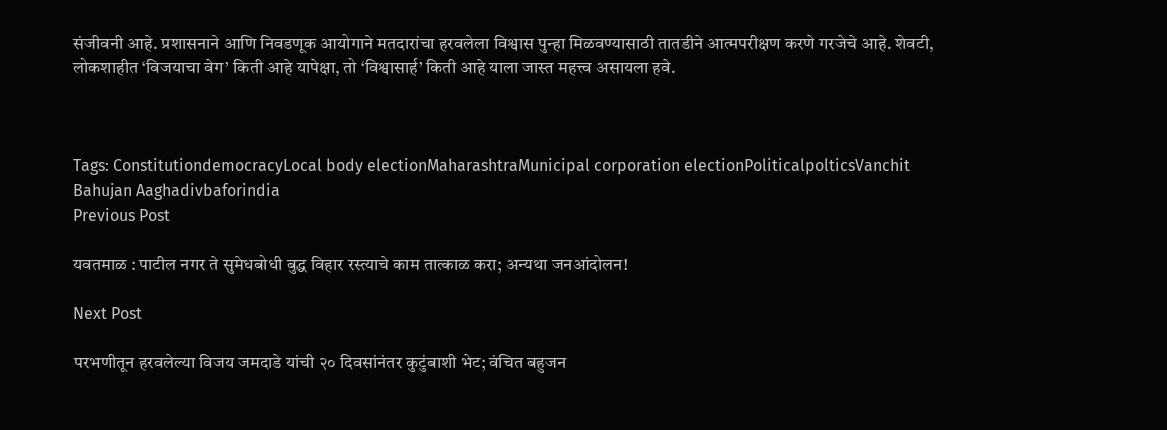संजीवनी आहे. प्रशासनाने आणि निवडणूक आयोगाने मतदारांचा हरवलेला विश्वास पुन्हा मिळवण्यासाठी तातडीने आत्मपरीक्षण करणे गरजेचे आहे. शेवटी, लोकशाहीत ‘विजयाचा वेग’ किती आहे यापेक्षा, तो ‘विश्वासार्ह’ किती आहे याला जास्त महत्त्व असायला हवे.



Tags: ConstitutiondemocracyLocal body electionMaharashtraMunicipal corporation electionPoliticalpolticsVanchit Bahujan Aaghadivbaforindia
Previous Post

यवतमाळ : पाटील नगर ते सुमेधबोधी बुद्ध विहार रस्त्याचे काम तात्काळ करा; अन्यथा जनआंदोलन!

Next Post

परभणीतून हरवलेल्या विजय जमदाडे यांची २० दिवसांनंतर कुटुंबाशी भेट; वंचित बहुजन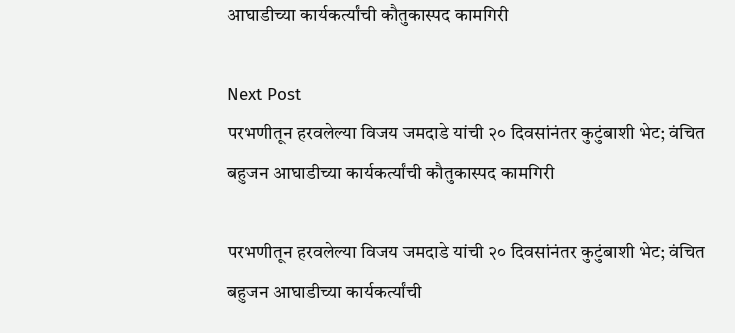आघाडीच्या कार्यकर्त्यांची कौतुकास्पद कामगिरी

Next Post
परभणीतून हरवलेल्या विजय जमदाडे यांची २० दिवसांनंतर कुटुंबाशी भेट; वंचित बहुजन आघाडीच्या कार्यकर्त्यांची कौतुकास्पद कामगिरी

परभणीतून हरवलेल्या विजय जमदाडे यांची २० दिवसांनंतर कुटुंबाशी भेट; वंचित बहुजन आघाडीच्या कार्यकर्त्यांची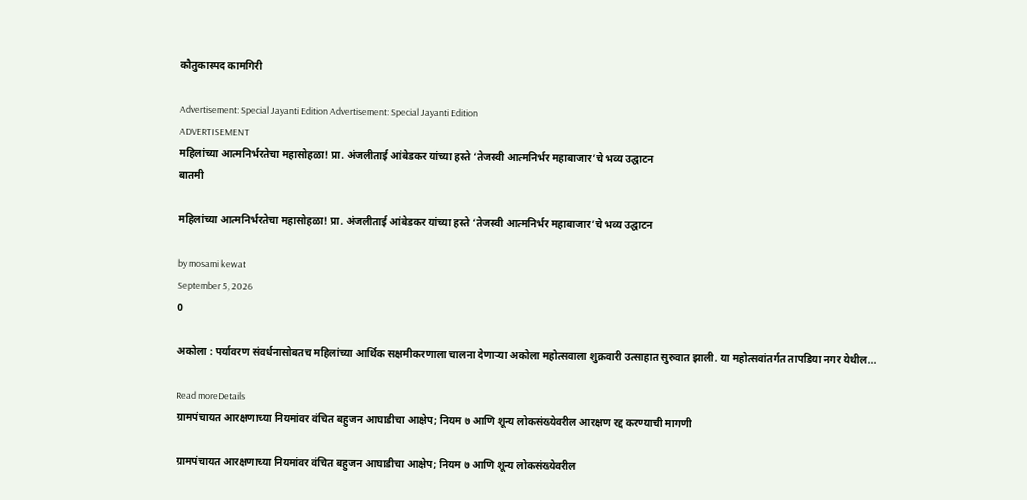कौतुकास्पद कामगिरी

Advertisement: Special Jayanti Edition Advertisement: Special Jayanti Edition
ADVERTISEMENT
महिलांच्या आत्मनिर्भरतेचा महासोहळा! प्रा. अंजलीताई आंबेडकर यांच्या हस्ते ‘तेजस्वी आत्मनिर्भर महाबाजार’चे भव्य उद्घाटन
बातमी

महिलांच्या आत्मनिर्भरतेचा महासोहळा! प्रा. अंजलीताई आंबेडकर यांच्या हस्ते ‘तेजस्वी आत्मनिर्भर महाबाजार’चे भव्य उद्घाटन

by mosami kewat
September 5, 2026
0

अकोला : पर्यावरण संवर्धनासोबतच महिलांच्या आर्थिक सक्षमीकरणाला चालना देणाऱ्या अकोला महोत्सवाला शुक्रवारी उत्साहात सुरुवात झाली. या महोत्सवांतर्गत तापडिया नगर येथील...

Read moreDetails
ग्रामपंचायत आरक्षणाच्या नियमांवर वंचित बहुजन आघाडीचा आक्षेप; नियम ७ आणि शून्य लोकसंख्येवरील आरक्षण रद्द करण्याची मागणी

ग्रामपंचायत आरक्षणाच्या नियमांवर वंचित बहुजन आघाडीचा आक्षेप; नियम ७ आणि शून्य लोकसंख्येवरील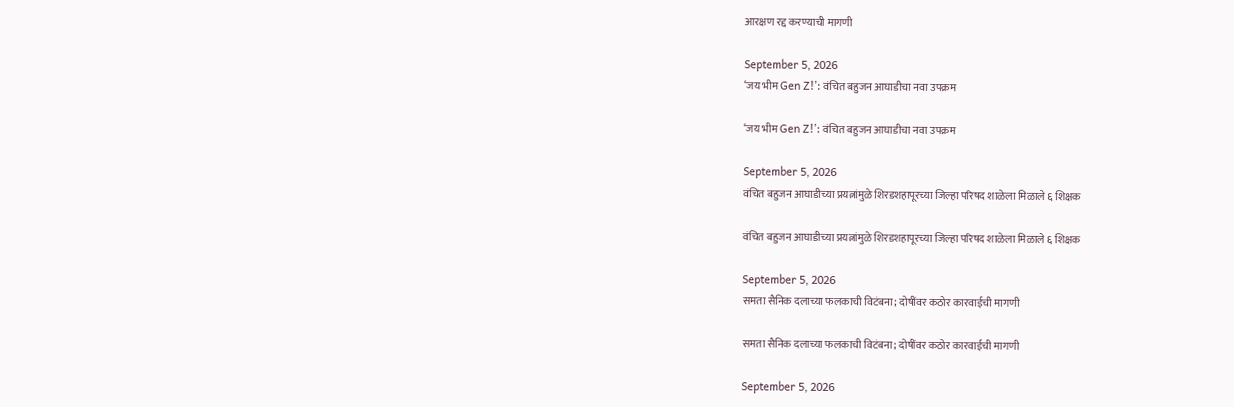आरक्षण रद्द करण्याची मागणी

September 5, 2026
‘जय भीम Gen Z!’: वंचित बहुजन आघाडीचा नवा उपक्रम

‘जय भीम Gen Z!’: वंचित बहुजन आघाडीचा नवा उपक्रम

September 5, 2026
वंचित बहुजन आघाडीच्या प्रयत्नांमुळे शिरडशहापूरच्या जिल्हा परिषद शाळेला मिळाले ६ शिक्षक

वंचित बहुजन आघाडीच्या प्रयत्नांमुळे शिरडशहापूरच्या जिल्हा परिषद शाळेला मिळाले ६ शिक्षक

September 5, 2026
समता सैनिक दलाच्या फलकाची विटंबना; दोषींवर कठोर कारवाईची मागणी

समता सैनिक दलाच्या फलकाची विटंबना; दोषींवर कठोर कारवाईची मागणी

September 5, 2026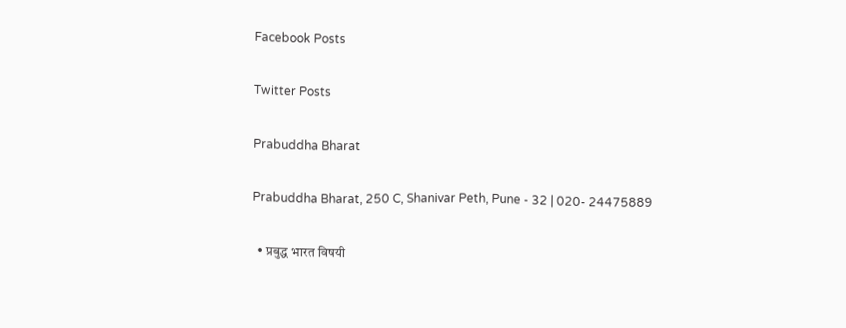Facebook Posts

Twitter Posts

Prabuddha Bharat

Prabuddha Bharat, 250 C, Shanivar Peth, Pune - 32 | 020- 24475889

  • प्रबुद्ध भारत विषयी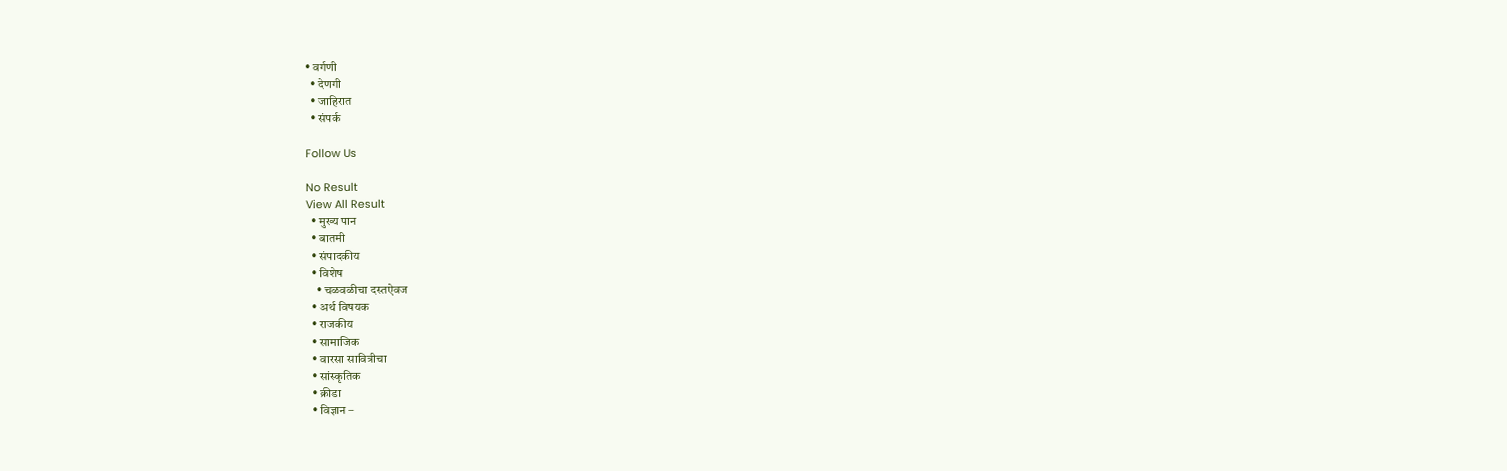• वर्गणी
  • देणगी
  • जाहिरात
  • संपर्क

Follow Us

No Result
View All Result
  • मुख्य पान
  • बातमी
  • संपादकीय
  • विशेष
    • चळवळीचा दस्तऐवज
  • अर्थ विषयक
  • राजकीय
  • सामाजिक
  • वारसा सावित्रीचा
  • सांस्कृतिक
  • क्रीडा
  • विज्ञान –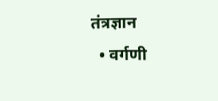तंत्रज्ञान
  • वर्गणी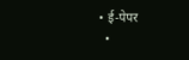• ई-पेपर
  •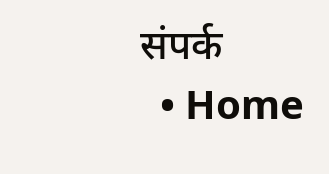संपर्क
  • Home